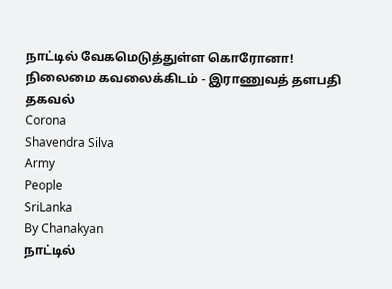நாட்டில் வேகமெடுத்துள்ள கொரோனா! நிலைமை கவலைக்கிடம் - இராணுவத் தளபதி தகவல்
Corona
Shavendra Silva
Army
People
SriLanka
By Chanakyan
நாட்டில்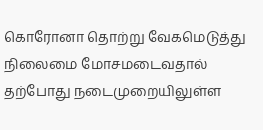கொரோனா தொற்று வேகமெடுத்து நிலைமை மோசமடைவதால் தற்போது நடைமுறையிலுள்ள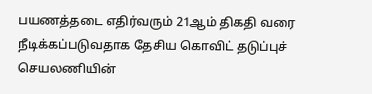பயணத்தடை எதிர்வரும் 21ஆம் திகதி வரை நீடிக்கப்படுவதாக தேசிய கொவிட் தடுப்புச் செயலணியின்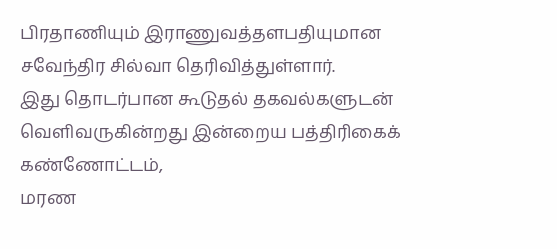பிரதாணியும் இராணுவத்தளபதியுமான சவேந்திர சில்வா தெரிவித்துள்ளார்.
இது தொடர்பான கூடுதல் தகவல்களுடன் வெளிவருகின்றது இன்றைய பத்திரிகைக் கண்ணோட்டம்,
மரண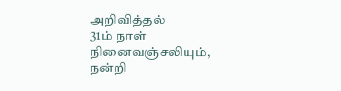அறிவித்தல்
31ம் நாள் நினைவஞ்சலியும், நன்றி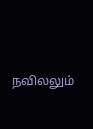நவிலலும்